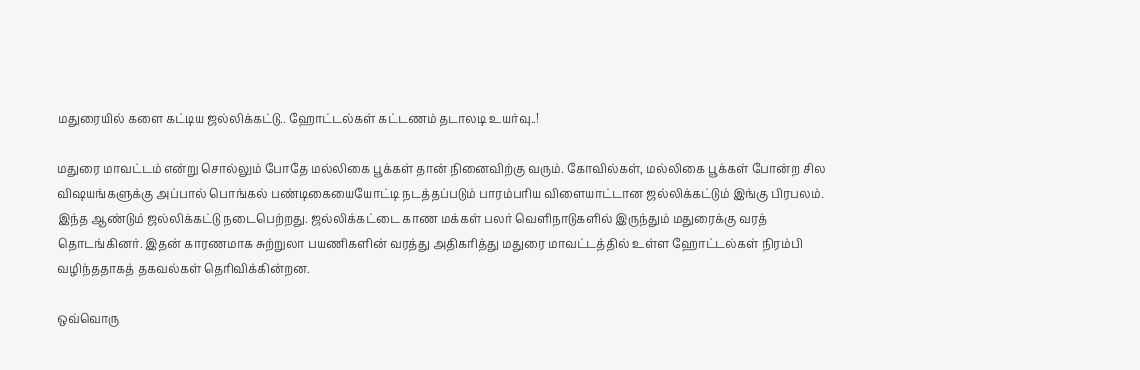மதுரையில் களை கட்டிய ஜல்லிக்கட்டு.. ஹோட்டல்கள் கட்டணம் தடாலடி உயர்வு..!

மதுரை மாவட்டம் என்று சொல்லும் போதே மல்லிகை பூக்கள் தான் நினைவிற்கு வரும். கோவில்கள், மல்லிகை பூக்கள் போன்ற சில விஷயங்களுக்கு அப்பால் பொங்கல் பண்டிகையையோட்டி நடத்தப்படும் பாரம்பரிய விளையாட்டான ஜல்லிக்கட்டும் இங்கு பிரபலம். இந்த ஆண்டும் ஜல்லிக்கட்டு நடைபெற்றது. ஜல்லிக்கட்டை காண மக்கள் பலர் வெளிநாடுகளில் இருந்தும் மதுரைக்கு வரத் தொடங்கினர். இதன் காரணமாக சுற்றுலா பயணிகளின் வரத்து அதிகரித்து மதுரை மாவட்டத்தில் உள்ள ஹோட்டல்கள் நிரம்பி
வழிந்ததாகத் தகவல்கள் தெரிவிக்கின்றன.

ஒவ்வொரு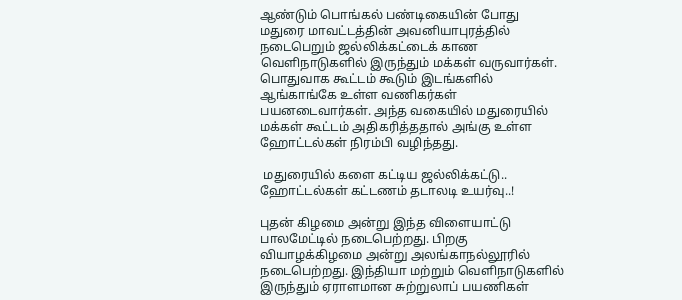ஆண்டும் பொங்கல் பண்டிகையின் போது மதுரை மாவட்டத்தின் அவனியாபுரத்தில் நடைபெறும் ஜல்லிக்கட்டைக் காண வெளிநாடுகளில் இருந்தும் மக்கள் வருவார்கள். பொதுவாக கூட்டம் கூடும் இடங்களில் ஆங்காங்கே உள்ள வணிகர்கள் பயனடைவார்கள். அந்த வகையில் மதுரையில் மக்கள் கூட்டம் அதிகரித்ததால் அங்கு உள்ள ஹோட்டல்கள் நிரம்பி வழிந்தது.

 மதுரையில் களை கட்டிய ஜல்லிக்கட்டு.. ஹோட்டல்கள் கட்டணம் தடாலடி உயர்வு..!

புதன் கிழமை அன்று இந்த விளையாட்டு பாலமேட்டில் நடைபெற்றது. பிறகு வியாழக்கிழமை அன்று அலங்காநல்லூரில் நடைபெற்றது. இந்தியா மற்றும் வெளிநாடுகளில் இருந்தும் ஏராளமான சுற்றுலாப் பயணிகள்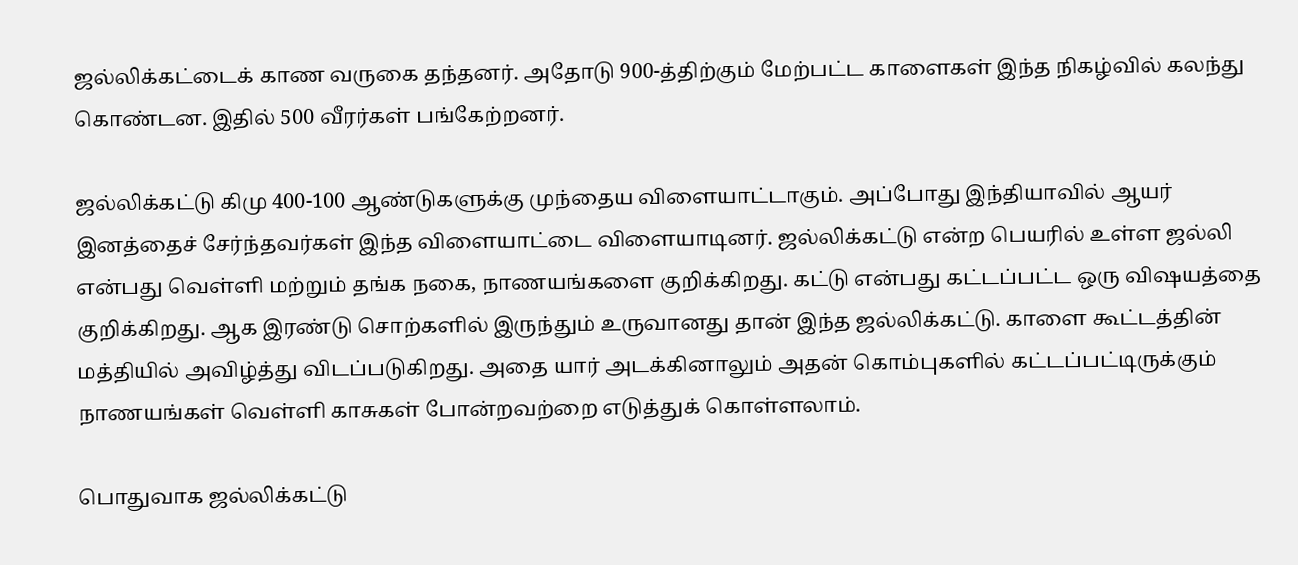ஜல்லிக்கட்டைக் காண வருகை தந்தனர். அதோடு 900-த்திற்கும் மேற்பட்ட காளைகள் இந்த நிகழ்வில் கலந்து கொண்டன. இதில் 500 வீரர்கள் பங்கேற்றனர்.

ஜல்லிக்கட்டு கிமு 400-100 ஆண்டுகளுக்கு முந்தைய விளையாட்டாகும். அப்போது இந்தியாவில் ஆயர் இனத்தைச் சேர்ந்தவர்கள் இந்த விளையாட்டை விளையாடினர். ஜல்லிக்கட்டு என்ற பெயரில் உள்ள ஜல்லி என்பது வெள்ளி மற்றும் தங்க நகை, நாணயங்களை குறிக்கிறது. கட்டு என்பது கட்டப்பட்ட ஒரு விஷயத்தை குறிக்கிறது. ஆக இரண்டு சொற்களில் இருந்தும் உருவானது தான் இந்த ஜல்லிக்கட்டு. காளை கூட்டத்தின் மத்தியில் அவிழ்த்து விடப்படுகிறது. அதை யார் அடக்கினாலும் அதன் கொம்புகளில் கட்டப்பட்டிருக்கும் நாணயங்கள் வெள்ளி காசுகள் போன்றவற்றை எடுத்துக் கொள்ளலாம்.

பொதுவாக ஜல்லிக்கட்டு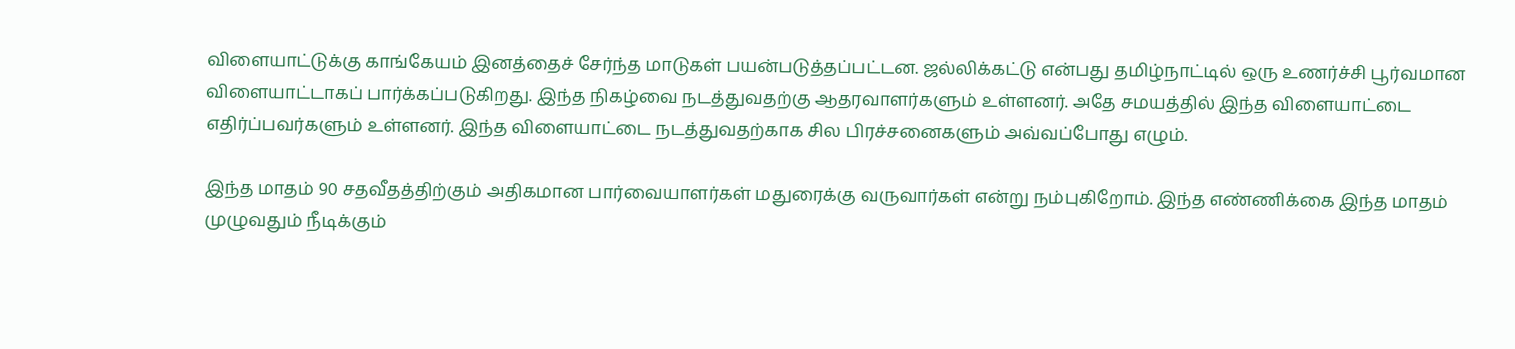விளையாட்டுக்கு காங்கேயம் இனத்தைச் சேர்ந்த மாடுகள் பயன்படுத்தப்பட்டன. ஜல்லிக்கட்டு என்பது தமிழ்நாட்டில் ஒரு உணர்ச்சி பூர்வமான விளையாட்டாகப் பார்க்கப்படுகிறது. இந்த நிகழ்வை நடத்துவதற்கு ஆதரவாளர்களும் உள்ளனர். அதே சமயத்தில் இந்த விளையாட்டை எதிர்ப்பவர்களும் உள்ளனர். இந்த விளையாட்டை நடத்துவதற்காக சில பிரச்சனைகளும் அவ்வப்போது எழும்.

இந்த மாதம் 90 சதவீதத்திற்கும் அதிகமான பார்வையாளர்கள் மதுரைக்கு வருவார்கள் என்று நம்புகிறோம். இந்த எண்ணிக்கை இந்த மாதம் முழுவதும் நீடிக்கும்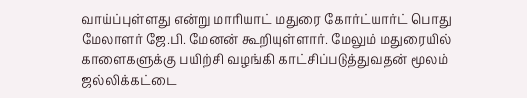வாய்ப்புள்ளது என்று மாரியாட் மதுரை கோர்ட்யார்ட் பொது மேலாளர் ஜே.பி. மேனன் கூறியுள்ளார். மேலும் மதுரையில் காளைகளுக்கு பயிற்சி வழங்கி காட்சிப்படுத்துவதன் மூலம் ஜல்லிக்கட்டை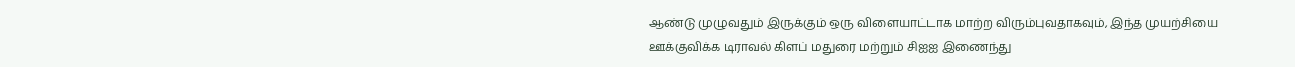ஆண்டு முழுவதும் இருக்கும் ஒரு விளையாட்டாக மாற்ற விரும்புவதாகவும், இந்த முயற்சியை ஊக்குவிக்க டிராவல் கிளப் மதுரை மற்றும் சிஐஐ இணைந்து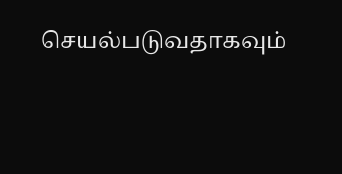செயல்படுவதாகவும்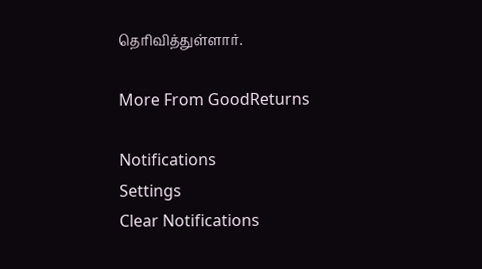தெரிவித்துள்ளார்.

More From GoodReturns

Notifications
Settings
Clear Notifications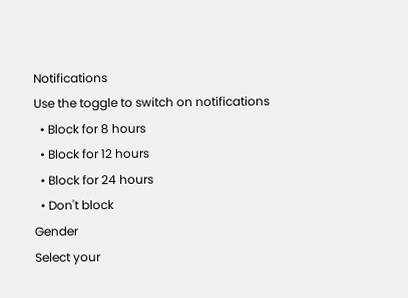Notifications
Use the toggle to switch on notifications
  • Block for 8 hours
  • Block for 12 hours
  • Block for 24 hours
  • Don't block
Gender
Select your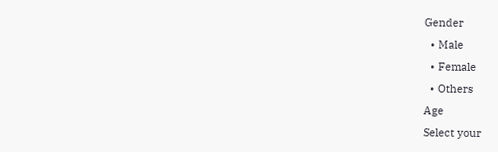Gender
  • Male
  • Female
  • Others
Age
Select your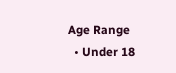Age Range
  • Under 18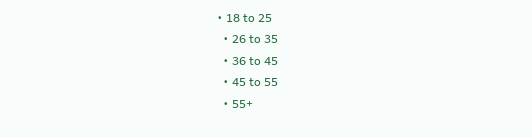• 18 to 25
  • 26 to 35
  • 36 to 45
  • 45 to 55
  • 55+